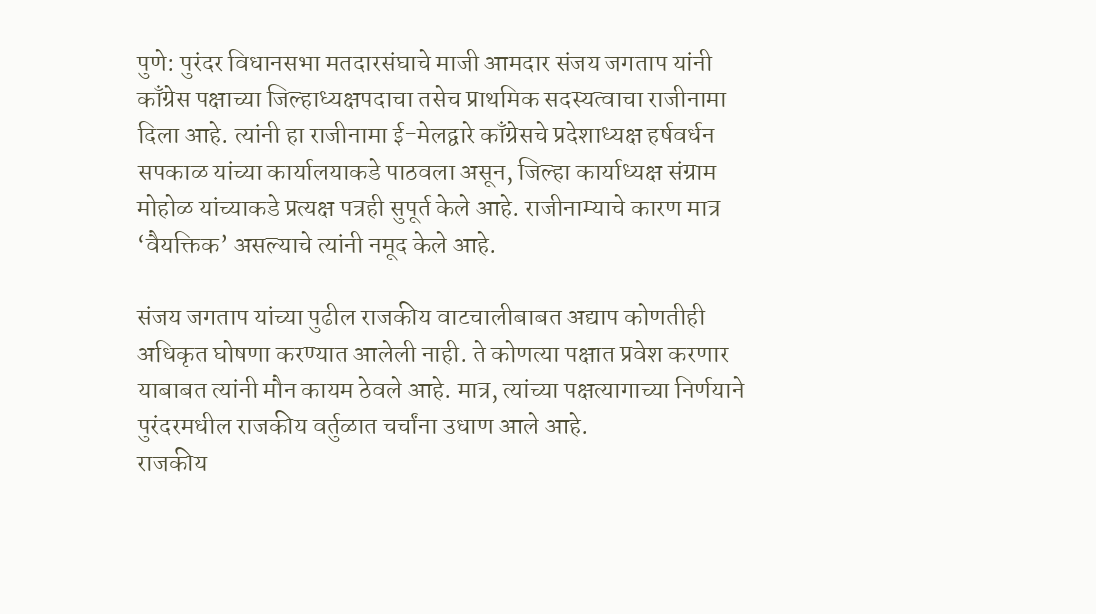पुणे: पुरंदर विधानसभा मतदारसंघाचे माजी आमदार संजय जगताप यांनी काँग्रेस पक्षाच्या जिल्हाध्यक्षपदाचा तसेच प्राथमिक सदस्यत्वाचा राजीनामा दिला आहे. त्यांनी हा राजीनामा ई-मेलद्वारे काँग्रेसचे प्रदेशाध्यक्ष हर्षवर्धन सपकाळ यांच्या कार्यालयाकडे पाठवला असून, जिल्हा कार्याध्यक्ष संग्राम मोहोळ यांच्याकडे प्रत्यक्ष पत्रही सुपूर्त केले आहे. राजीनाम्याचे कारण मात्र ‘वैयक्तिक’ असल्याचे त्यांनी नमूद केले आहे.

संजय जगताप यांच्या पुढील राजकीय वाटचालीबाबत अद्याप कोणतीही अधिकृत घोषणा करण्यात आलेली नाही. ते कोणत्या पक्षात प्रवेश करणार याबाबत त्यांनी मौन कायम ठेवले आहे. मात्र, त्यांच्या पक्षत्यागाच्या निर्णयाने पुरंदरमधील राजकीय वर्तुळात चर्चांना उधाण आले आहे.
राजकीय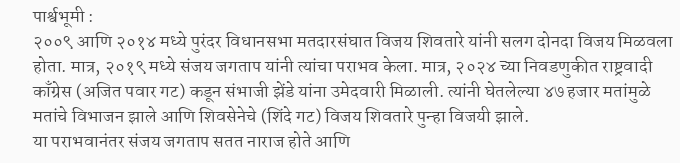पार्श्वभूमी :
२००९ आणि २०१४ मध्ये पुरंदर विधानसभा मतदारसंघात विजय शिवतारे यांनी सलग दोनदा विजय मिळवला होता. मात्र, २०१९ मध्ये संजय जगताप यांनी त्यांचा पराभव केला. मात्र, २०२४ च्या निवडणुकीत राष्ट्रवादी काँग्रेस (अजित पवार गट) कडून संभाजी झेंडे यांना उमेदवारी मिळाली. त्यांनी घेतलेल्या ४७ हजार मतांमुळे मतांचे विभाजन झाले आणि शिवसेनेचे (शिंदे गट) विजय शिवतारे पुन्हा विजयी झाले.
या पराभवानंतर संजय जगताप सतत नाराज होते आणि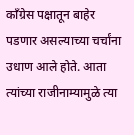काँग्रेस पक्षातून बाहेर पडणार असल्याच्या चर्चांना उधाण आले होते. आता त्यांच्या राजीनाम्यामुळे त्या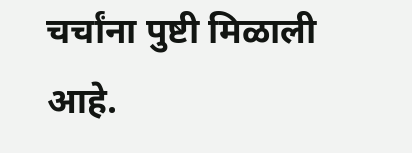चर्चांना पुष्टी मिळाली आहे.